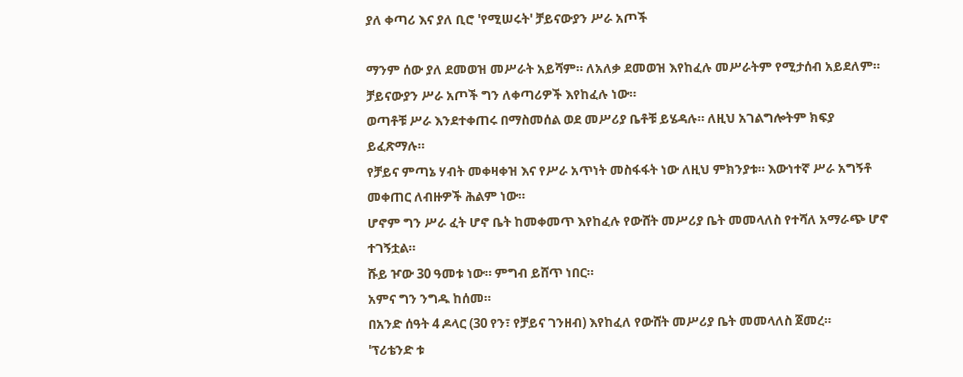ያለ ቀጣሪ እና ያለ ቢሮ 'የሚሠሩት' ቻይናውያን ሥራ አጦች

ማንም ሰው ያለ ደመወዝ መሥራት አይሻም። ለአለቃ ደመወዝ እየከፈሉ መሥራትም የሚታሰብ አይደለም።
ቻይናውያን ሥራ አጦች ግን ለቀጣሪዎች እየከፈሉ ነው።
ወጣቶቹ ሥራ እንደተቀጠሩ በማስመሰል ወደ መሥሪያ ቤቶቹ ይሄዳሉ። ለዚህ አገልግሎትም ክፍያ ይፈጽማሉ።
የቻይና ምጣኔ ሃብት መቀዛቀዝ እና የሥራ አጥነት መስፋፋት ነው ለዚህ ምክንያቱ። እውነተኛ ሥራ አግኝቶ መቀጠር ለብዙዎች ሕልም ነው።
ሆኖም ግን ሥራ ፈት ሆኖ ቤት ከመቀመጥ እየከፈሉ የውሸት መሥሪያ ቤት መመላለስ የተሻለ አማራጭ ሆኖ ተገኝቷል።
ሹይ ዦው 30 ዓመቱ ነው። ምግብ ይሸጥ ነበር።
አምና ግን ንግዱ ከሰመ።
በአንድ ሰዓት 4 ዶላር (30 የን፣ የቻይና ገንዘብ) እየከፈለ የውሸት መሥሪያ ቤት መመላለስ ጀመረ።
'ፕሪቴንድ ቱ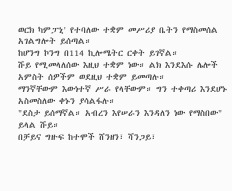ወርክ ካምፓኒ' የተባለው ተቋም መሥሪያ ቤትን የማስመሰል አገልግሎት ይሰጣል።
ከሆንግ ኮንግ በ114 ኪሎሜትር ርቀት ይገኛል።
ሹይ የሚመላለሰው እዚህ ተቋም ነው። ልክ እንደእሱ ሌሎች አምስት ሰዎችም ወደዚህ ተቋም ይመጣሉ።
ማንኛቸውም እውነተኛ ሥራ የላቸውም። ግን ተቀጣሪ እንደሆኑ አስመስለው ቀኑን ያሳልፋሉ።
"ደስታ ይሰማኛል። አብረን እየሠራን እንዳለን ነው የማስበው" ይላል ሹይ።
በቻይና ግዙፍ ከተሞች ሸንዘን፣ ሻንጋይ፣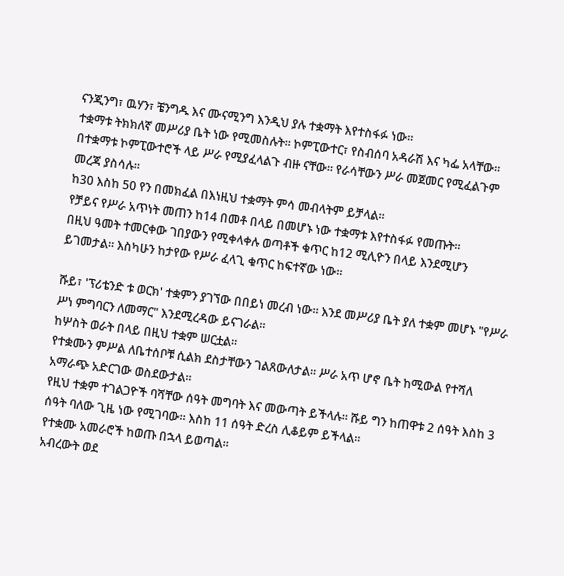ናንጂንግ፣ ዉሃን፣ ቼንግዱ እና ሙናሚንግ እንዲህ ያሉ ተቋማት እየተስፋፉ ነው።
ተቋማቱ ትክክለኛ መሥሪያ ቤት ነው የሚመስሉት። ኮምፒውተር፣ የስብሰባ አዳራሽ እና ካፌ አላቸው።
በተቋማቱ ኮምፒውተሮች ላይ ሥራ የሚያፈላልጉ ብዙ ናቸው። የራሳቸውን ሥራ መጀመር የሚፈልጉም መረጃ ያስሳሉ።
ከ30 እስከ 50 የን በመክፈል በእነዚህ ተቋማት ምሳ መብላትም ይቻላል።
የቻይና የሥራ አጥነት መጠን ከ14 በመቶ በላይ በመሆኑ ነው ተቋማቱ እየተስፋፉ የመጡት።
በዚህ ዓመት ተመርቀው ገበያውን የሚቀላቀሉ ወጣቶች ቁጥር ከ12 ሚሊዮን በላይ እንደሚሆን ይገመታል። እስካሁን ከታየው የሥራ ፈላጊ ቁጥር ከፍተኛው ነው።

ሹይ፣ 'ፕሪቴንድ ቱ ወርክ' ተቋምን ያገኘው በበይነ መረብ ነው። እንደ መሥሪያ ቤት ያለ ተቋም መሆኑ "የሥራ ሥነ ምግባርን ለመማር" እንደሚረዳው ይናገራል።
ከሦስት ወራት በላይ በዚህ ተቋም ሠርቷል።
የተቋሙን ምሥል ለቤተሰቦቹ ሲልክ ደስታቸውን ገልጸውለታል። ሥራ አጥ ሆኖ ቤት ከሚውል የተሻለ አማራጭ አድርገው ወስደውታል።
የዚህ ተቋም ተገልጋዮች ባሻቸው ሰዓት መግባት እና መውጣት ይችላሉ። ሹይ ግን ከጠዋቱ 2 ሰዓት እስከ 3 ሰዓት ባለው ጊዜ ነው የሚገባው። እስከ 11 ሰዓት ድረስ ሊቆይም ይችላል።
የተቋሙ አመራሮች ከወጡ በኋላ ይወጣል።
አብረውት ወደ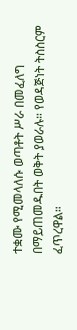ተቋሙ የሚመላለሱ ወጣቶት ሥራ በመፈለግ በማይጠመዱበት ወቅት ያወራሉ። የወዳጅነት ትስስርም ፈጥረዋል።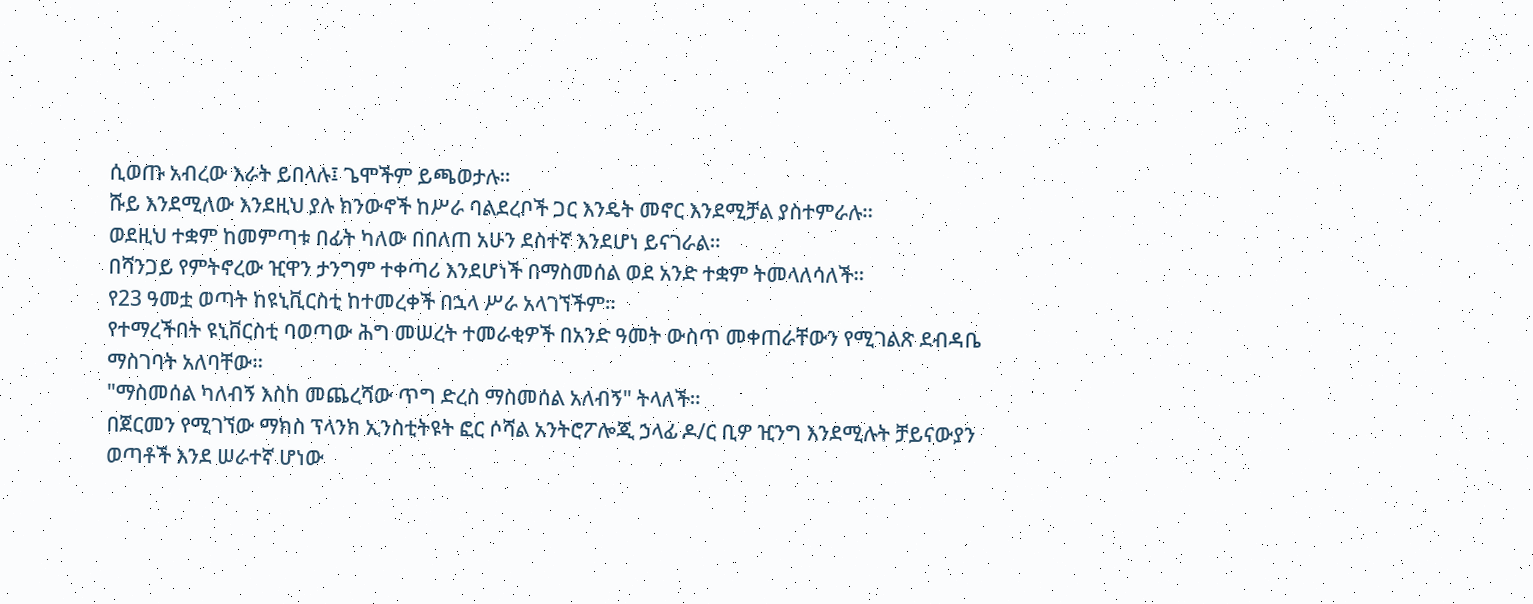ሲወጡ አብረው እራት ይበላሉ፤ ጌሞችም ይጫወታሉ።
ሹይ እንደሚለው እንደዚህ ያሉ ክንውኖች ከሥራ ባልደረቦች ጋር እንዴት መኖር እንደሚቻል ያስተምራሉ።
ወደዚህ ተቋም ከመምጣቱ በፊት ካለው በበለጠ አሁን ደስተኛ እንደሆነ ይናገራል።
በሻንጋይ የምትኖረው ዢዋን ታንግም ተቀጣሪ እንደሆነች በማስመሰል ወደ አንድ ተቋም ትመላለሳለች።
የ23 ዓመቷ ወጣት ከዩኒቪርስቲ ከተመረቀች በኋላ ሥራ አላገኘችም።
የተማረችበት ዩኒቨርስቲ ባወጣው ሕግ መሠረት ተመራቂዎች በአንድ ዓመት ውስጥ መቀጠራቸውን የሚገልጽ ደብዳቤ ማስገባት አለባቸው።
"ማስመሰል ካለብኝ እስከ መጨረሻው ጥግ ድረስ ማስመሰል አለብኝ" ትላለች።
በጀርመን የሚገኘው ማክስ ፕላንክ ኢንስቲትዩት ፎር ሶሻል አንትሮፖሎጂ ኃላፊ ዶ/ር ቢዎ ዢንግ እንደሚሉት ቻይናውያን ወጣቶች እንደ ሠራተኛ ሆነው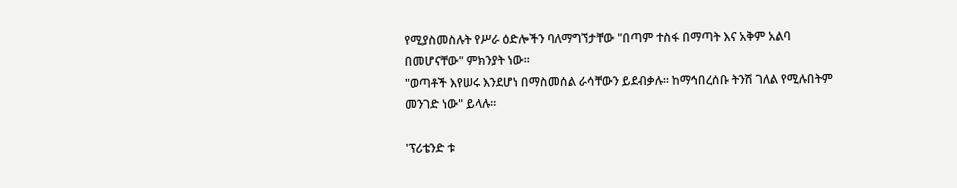የሚያስመስሉት የሥራ ዕድሎችን ባለማግኘታቸው "በጣም ተስፋ በማጣት እና አቅም አልባ በመሆናቸው" ምክንያት ነው።
"ወጣቶች እየሠሩ እንደሆነ በማስመሰል ራሳቸውን ይደብቃሉ። ከማኅበረሰቡ ትንሽ ገለል የሚሉበትም መንገድ ነው" ይላሉ።

'ፕሪቴንድ ቱ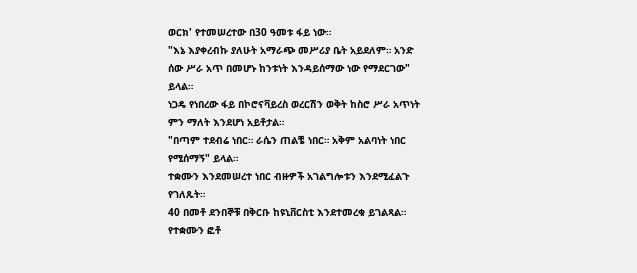ወርክ' የተመሠረተው በ30 ዓመቱ ፋይ ነው።
"እኔ እያቀረብኩ ያለሁት አማራጭ መሥሪያ ቤት አይደለም። አንድ ሰው ሥራ አጥ በመሆኑ ከንቱነት እንዳይሰማው ነው የማደርገው" ይላል።
ነጋዴ የነበረው ፋይ በኮሮናቫይረስ ወረርሽን ወቅት ከስሮ ሥራ አጥነት ምን ማለት እንደሆነ አይቶታል።
"በጣም ተደብሬ ነበር። ራሴን ጠልቼ ነበር። አቅም አልባነት ነበር የሚሰማኝ" ይላል።
ተቋሙን እንደመሠረተ ነበር ብዙዎች አገልግሎቱን እንደሚፈልጉ የገለጹት።
40 በመቶ ደንበኞቹ በቅርቡ ከዩኒቨርስቲ እንደተመረቁ ይገልጻል። የተቋሙን ፎቶ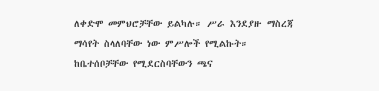ለቀድሞ መምህሮቻቸው ይልካሉ። ሥራ እንደያዙ ማስረጃ ማሳየት ስላለባቸው ነው ምሥሎች የሚልኩት።
ከቤተሰቦቻቸው የሚደርስባቸውን ጫና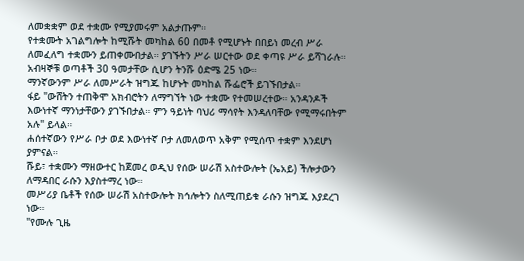ለመቋቋም ወደ ተቋሙ የሚያመሩም አልታጡም።
የተቋሙት አገልግሎት ከሚሹት መካከል 60 በመቶ የሚሆኑት በበይነ መረብ ሥራ ለመፈለግ ተቋሙን ይጠቀሙበታል። ያገኙትን ሥራ ሠርተው ወደ ቀጣዩ ሥራ ይሻገራሉ።
አብዛኞቹ ወጣቶች 30 ዓመታቸው ሲሆን ትንሹ ዕድሜ 25 ነው።
ማንኛውንም ሥራ ለመሥራት ዝግጁ ከሆኑት መካከል ሹፌሮች ይገኙበታል።
ፋይ "ውሸትን ተጠቅሞ አክብሮትን ለማግኘት ነው ተቋሙ የተመሠረተው። አንዳንዶች እውነተኛ ማንነታቸውን ያገኙበታል። ምን ዓይነት ባህሪ ማሳየት እንዳለባቸው የሚማሩበትም አሉ" ይላል።
ሐሰተኛውን የሥራ ቦታ ወደ እውነተኛ ቦታ ለመለወጥ አቅም የሚሰጥ ተቋም እንደሆነ ያምናል።
ሹይ፣ ተቋሙን ማዘውተር ከጀመረ ወዲህ የሰው ሠራሽ አስተውሎት (ኤአይ) ችሎታውን ለማዳበር ራሱን እያስተማረ ነው።
መሥሪያ ቤቶች የሰው ሠራሽ አስተውሎት ክኅሎትን ስለሚጠይቁ ራሱን ዝግጁ እያደረገ ነው።
"የሙሉ ጊዜ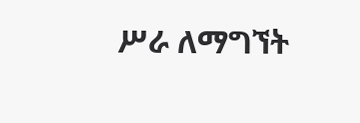ሥራ ለማግኘት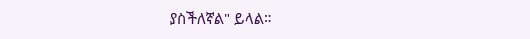ያስችለኛል" ይላል።